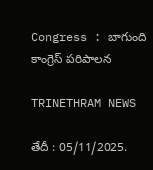Congress : బాగుంది కాంగ్రెస్ పరిపాలన

TRINETHRAM NEWS

తేదీ : 05/11/2025.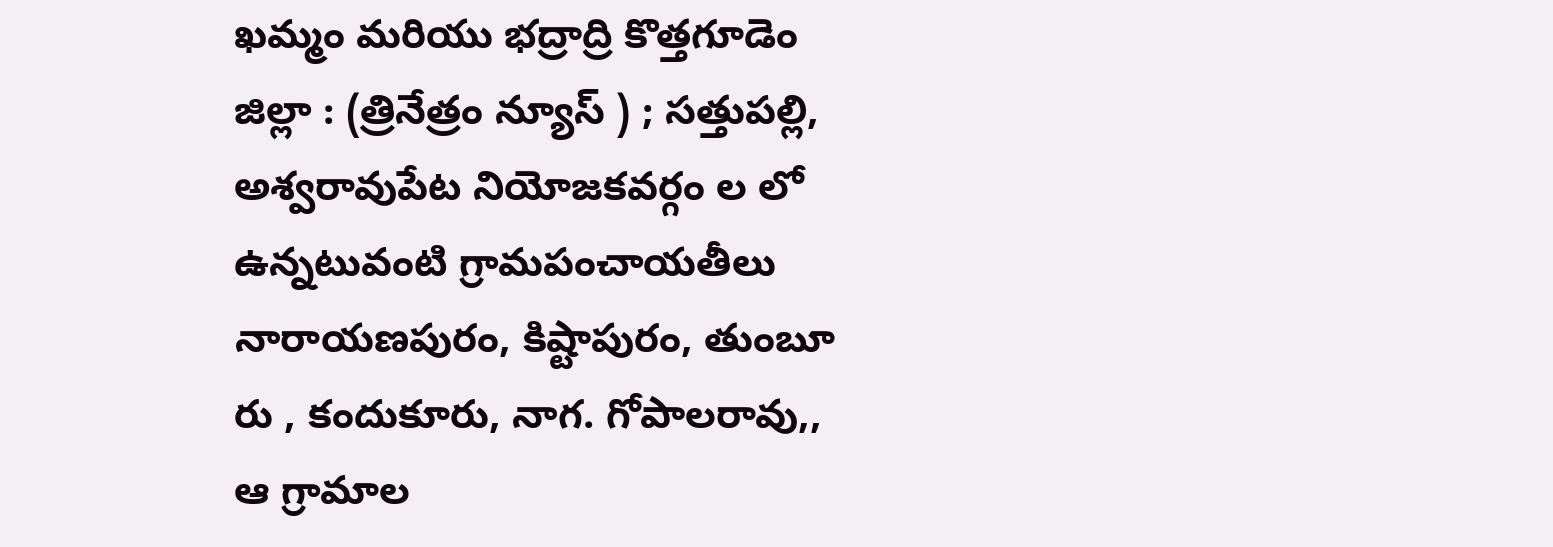ఖమ్మం మరియు భద్రాద్రి కొత్తగూడెం జిల్లా : (త్రినేత్రం న్యూస్ ) ; సత్తుపల్లి, అశ్వరావుపేట నియోజకవర్గం ల లో ఉన్నటువంటి గ్రామపంచాయతీలు నారాయణపురం, కిష్టాపురం, తుంబూ రు , కందుకూరు, నాగ. గోపాలరావు,, ఆ గ్రామాల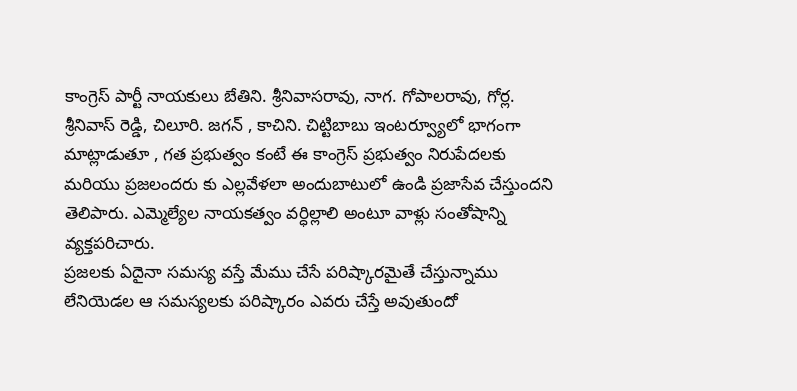కాంగ్రెస్ పార్టీ నాయకులు బేతిని. శ్రీనివాసరావు, నాగ. గోపాలరావు, గోర్ల. శ్రీనివాస్ రెడ్డి, చిలూరి. జగన్ , కాచిని. చిట్టిబాబు ఇంటర్వ్యూలో భాగంగా మాట్లాడుతూ , గత ప్రభుత్వం కంటే ఈ కాంగ్రెస్ ప్రభుత్వం నిరుపేదలకు మరియు ప్రజలందరు కు ఎల్లవేళలా అందుబాటులో ఉండి ప్రజాసేవ చేస్తుందని తెలిపారు. ఎమ్మెల్యేల నాయకత్వం వర్ధిల్లాలి అంటూ వాళ్లు సంతోషాన్ని వ్యక్తపరిచారు.
ప్రజలకు ఏదైనా సమస్య వస్తే మేము చేసే పరిష్కారమైతే చేస్తున్నాము లేనియెడల ఆ సమస్యలకు పరిష్కారం ఎవరు చేస్తే అవుతుందో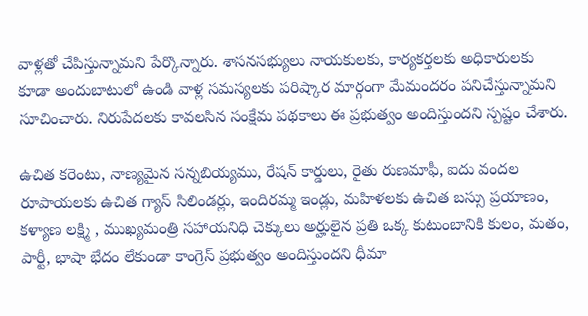వాళ్లతో చేపిస్తున్నామని పేర్కొన్నారు. శాసనసభ్యులు నాయకులకు, కార్యకర్తలకు అధికారులకు కూడా అందుబాటులో ఉండి వాళ్ల సమస్యలకు పరిష్కార మార్గంగా మేమందరం పనిచేస్తున్నామని సూచించారు. నిరుపేదలకు కావలసిన సంక్షేమ పథకాలు ఈ ప్రభుత్వం అందిస్తుందని స్పష్టం చేశారు.

ఉచిత కరెంటు, నాణ్యమైన సన్నబియ్యము, రేషన్ కార్డులు, రైతు రుణమాఫీ, ఐదు వందల రూపాయలకు ఉచిత గ్యాస్ సిలిండర్లు, ఇందిరమ్మ ఇండ్లు, మహిళలకు ఉచిత బస్సు ప్రయాణం, కళ్యాణ లక్ష్మి , ముఖ్యమంత్రి సహాయనిధి చెక్కులు అర్హులైన ప్రతి ఒక్క కుటుంబానికి కులం, మతం, పార్టీ, భాషా భేదం లేకుండా కాంగ్రెస్ ప్రభుత్వం అందిస్తుందని ధీమా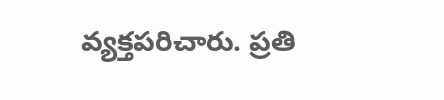వ్యక్తపరిచారు. ప్రతి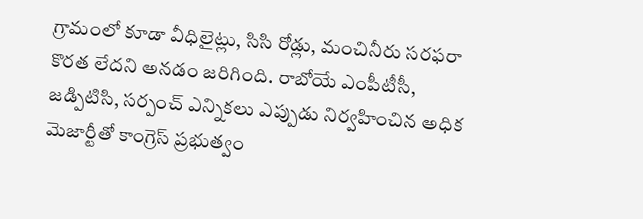గ్రామంలో కూడా వీధిలైట్లు, సిసి రోడ్లు, మంచినీరు సరఫరా కొరత లేదని అనడం జరిగింది. రాబోయే ఎంపీటీసీ, జడ్పిటిసి, సర్పంచ్ ఎన్నికలు ఎప్పుడు నిర్వహించిన అధిక మెజార్టీతో కాంగ్రెస్ ప్రభుత్వం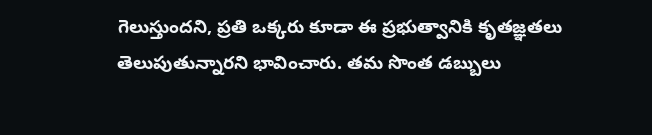గెలుస్తుందని, ప్రతి ఒక్కరు కూడా ఈ ప్రభుత్వానికి కృతజ్ఞతలు తెలుపుతున్నారని భావించారు. తమ సొంత డబ్బులు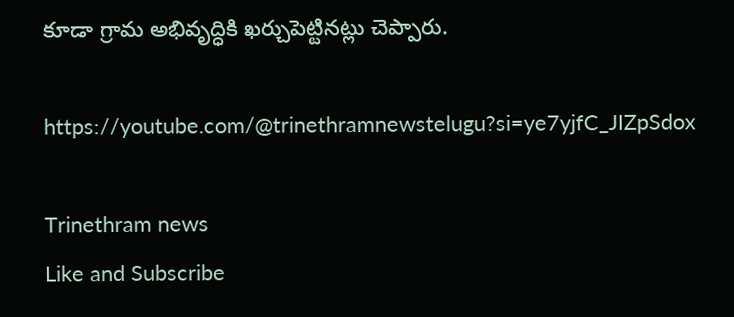కూడా గ్రామ అభివృద్ధికి ఖర్చుపెట్టినట్లు చెప్పారు.

https://youtube.com/@trinethramnewstelugu?si=ye7yjfC_JIZpSdox

Trinethram news
Like and Subscribe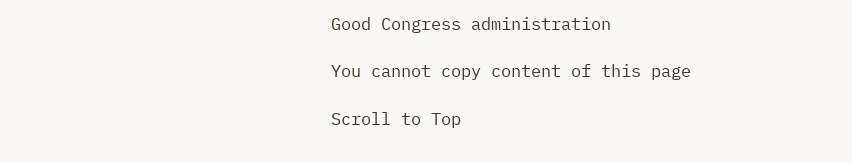Good Congress administration

You cannot copy content of this page

Scroll to Top